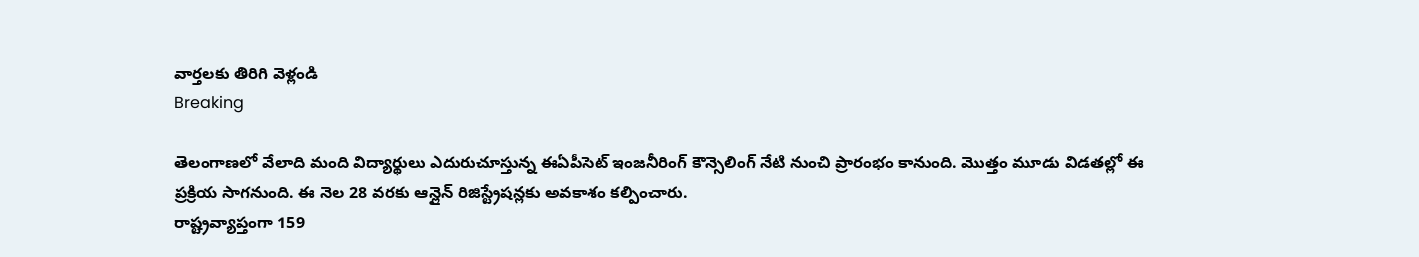వార్తలకు తిరిగి వెళ్లండి
Breaking

తెలంగాణలో వేలాది మంది విద్యార్థులు ఎదురుచూస్తున్న ఈఏపీసెట్ ఇంజనీరింగ్ కౌన్సెలింగ్ నేటి నుంచి ప్రారంభం కానుంది. మొత్తం మూడు విడతల్లో ఈ ప్రక్రియ సాగనుంది. ఈ నెల 28 వరకు ఆన్లైన్ రిజిస్ట్రేషన్లకు అవకాశం కల్పించారు.
రాష్ట్రవ్యాప్తంగా 159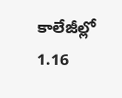కాలేజీల్లో 1.16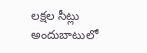లక్షల సీట్లు అందుబాటులో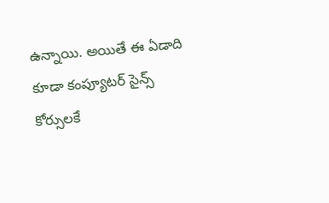ఉన్నాయి. అయితే ఈ ఏడాది కూడా కంప్యూటర్ సైన్స్ కోర్సులకే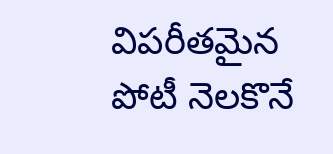విపరీతమైన పోటీ నెలకొనే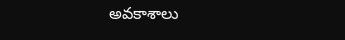అవకాశాలు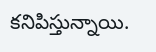కనిపిస్తున్నాయి.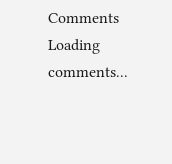Comments
Loading comments...